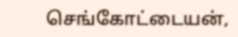செங்கோட்டையன்,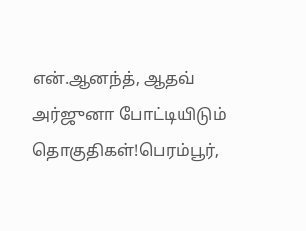என்.ஆனந்த், ஆதவ் அர்ஜுனா போட்டியிடும் தொகுதிகள்!பெரம்பூர்,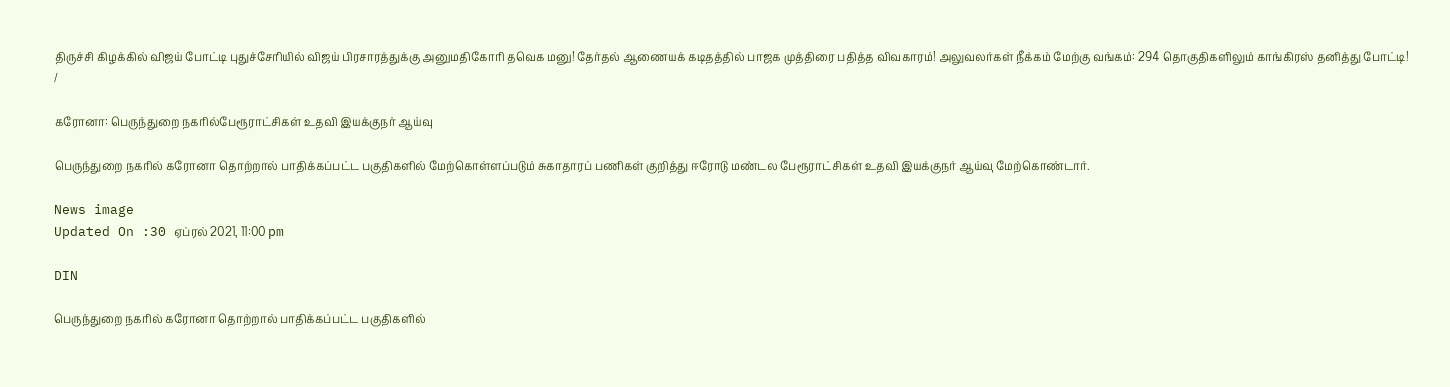திருச்சி கிழக்கில் விஜய் போட்டி புதுச்சேரியில் விஜய் பிரசாரத்துக்கு அனுமதிகோரி தவெக மனு! தேர்தல் ஆணையக் கடிதத்தில் பாஜக முத்திரை பதித்த விவகாரம்! அலுவலர்கள் நீக்கம் மேற்கு வங்கம்: 294 தொகுதிகளிலும் காங்கிரஸ் தனித்து போட்டி!
/

கரோனா: பெருந்துறை நகரில்பேரூராட்சிகள் உதவி இயக்குநர் ஆய்வு

பெருந்துறை நகரில் கரோனா தொற்றால் பாதிக்கப்பட்ட பகுதிகளில் மேற்கொள்ளப்படும் சுகாதாரப் பணிகள் குறித்து ஈரோடு மண்டல பேரூராட்சிகள் உதவி இயக்குநர் ஆய்வு மேற்கொண்டார்.

News image
Updated On :30 ஏப்ரல் 2021, 11:00 pm

DIN

பெருந்துறை நகரில் கரோனா தொற்றால் பாதிக்கப்பட்ட பகுதிகளில்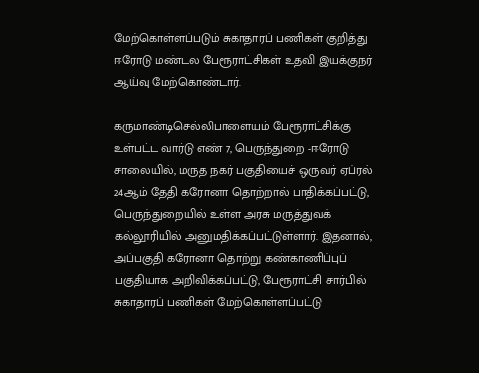மேற்கொள்ளப்படும் சுகாதாரப் பணிகள் குறித்து ஈரோடு மண்டல பேரூராட்சிகள் உதவி இயக்குநர் ஆய்வு மேற்கொண்டார்.

கருமாண்டிசெல்லிபாளையம் பேரூராட்சிக்கு உள்பட்ட வார்டு எண் 7, பெருந்துறை -ஈரோடு சாலையில், மருத நகர் பகுதியைச் ஒருவர் ஏப்ரல் 24ஆம் தேதி கரோனா தொற்றால் பாதிக்கப்பட்டு, பெருந்துறையில் உள்ள அரசு மருத்துவக் கல்லூரியில் அனுமதிக்கப்பட்டுள்ளார். இதனால், அப்பகுதி கரோனா தொற்று கண்காணிப்புப் பகுதியாக அறிவிக்கப்பட்டு, பேரூராட்சி சார்பில் சுகாதாரப் பணிகள் மேற்கொள்ளப்பட்டு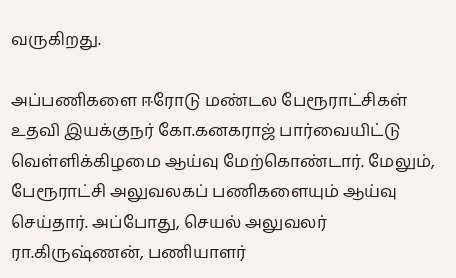வருகிறது.

அப்பணிகளை ஈரோடு மண்டல பேரூராட்சிகள் உதவி இயக்குநர் கோ.கனகராஜ் பார்வையிட்டு வெள்ளிக்கிழமை ஆய்வு மேற்கொண்டார். மேலும், பேரூராட்சி அலுவலகப் பணிகளையும் ஆய்வு செய்தார். அப்போது, செயல் அலுவலர் ரா.கிருஷ்ணன், பணியாளர்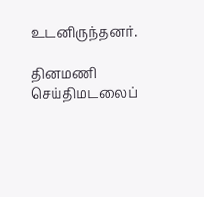உடனிருந்தனர்.

தினமணி செய்திமடலைப்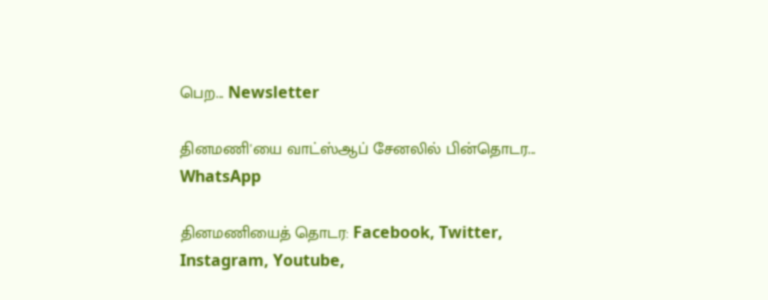பெற... Newsletter

தினமணி'யை வாட்ஸ்ஆப் சேனலில் பின்தொடர... WhatsApp

தினமணியைத் தொடர: Facebook, Twitter, Instagram, Youtube,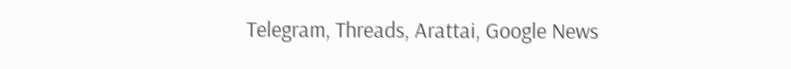Telegram, Threads, Arattai, Google News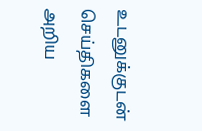உடனுக்குடன் செய்திகளை அறிய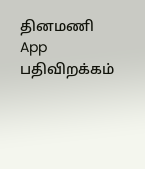தினமணி App பதிவிறக்கம்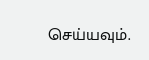செய்யவும்.